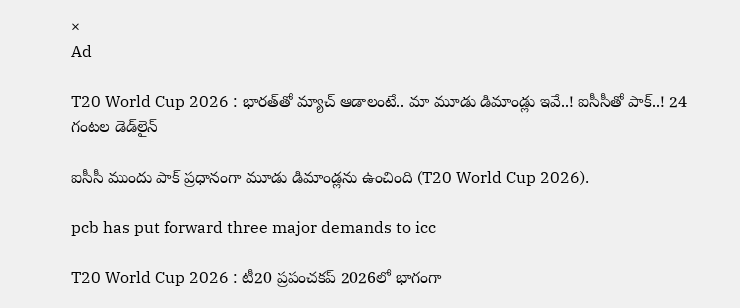×
Ad

T20 World Cup 2026 : భార‌త్‌తో మ్యాచ్ ఆడాలంటే.. మా మూడు డిమాండ్లు ఇవే..! ఐసీసీతో పాక్..! 24 గంట‌ల డెడ్‌లైన్‌

ఐసీసీ ముందు పాక్ ప్ర‌ధానంగా మూడు డిమాండ్ల‌ను ఉంచింది (T20 World Cup 2026).

pcb has put forward three major demands to icc

T20 World Cup 2026 : టీ20 ప్ర‌పంచ‌క‌ప్ 2026లో భాగంగా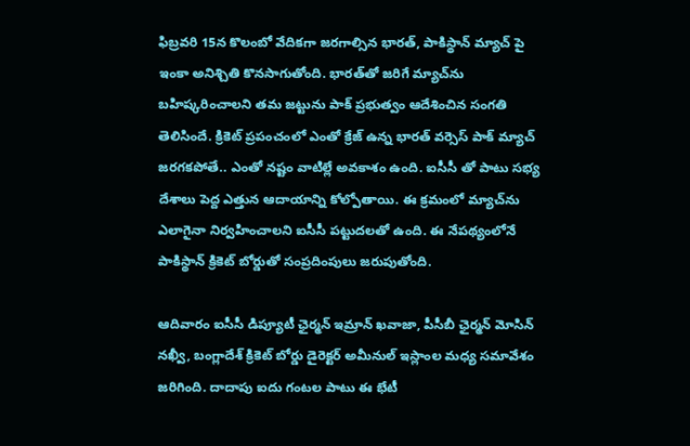ఫిబ్ర‌వ‌రి 15న కొలంబో వేదిక‌గా జ‌ర‌గాల్సిన భార‌త్‌, పాకిస్థాన్ మ్యాచ్ పై ఇంకా అనిశ్చితి కొన‌సాగుతోంది. భార‌త్‌తో జ‌రిగే మ్యాచ్‌ను బ‌హిష్క‌రించాల‌ని త‌మ జ‌ట్టును పాక్ ప్ర‌భుత్వం ఆదేశించిన సంగ‌తి తెలిసిందే. క్రికెట్ ప్ర‌పంచంలో ఎంతో క్రేజ్ ఉన్న భారత్ వ‌ర్సెస్ పాక్ మ్యాచ్ జ‌ర‌గ‌క‌పోతే.. ఎంతో న‌ష్టం వాటిల్లే అవ‌కాశం ఉంది. ఐసీసీ తో పాటు స‌భ్య దేశాలు పెద్ద ఎత్తున ఆదాయాన్ని కోల్పోతాయి. ఈ క్ర‌మంలో మ్యాచ్‌ను ఎలాగైనా నిర్వ‌హించాల‌ని ఐసీసీ ప‌ట్టుద‌ల‌తో ఉంది. ఈ నేప‌థ్యంలోనే పాకిస్థాన్ క్రికెట్ బోర్డుతో సంప్ర‌దింపులు జ‌రుపుతోంది.

ఆదివారం ఐసీసీ డిప్యూటీ ఛైర్మ‌న్ ఇమ్రాన్ ఖ‌వాజా, పీసీబీ ఛైర్మ‌న్ మోసిన్ న‌ఖ్వీ, బంగ్లాదేశ్ క్రికెట్ బోర్డు డైరెక్ట‌ర్ అమీనుల్ ఇస్లాంల మ‌ధ్య స‌మావేశం జ‌రిగింది. దాదాపు ఐదు గంట‌ల పాటు ఈ భేటీ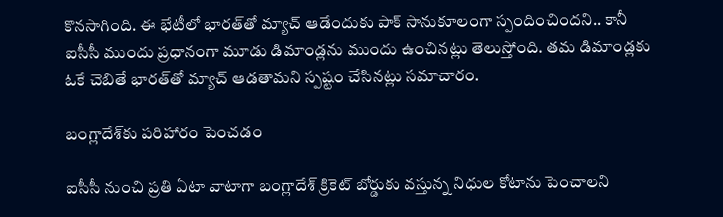కొన‌సాగింది. ఈ భేటీలో భార‌త్‌తో మ్యాచ్ ఆడేందుకు పాక్ సానుకూలంగా స్పందించింద‌ని.. కానీ ఐసీసీ ముందు ప్ర‌ధానంగా మూడు డిమాండ్ల‌ను ముందు ఉంచిన‌ట్లు తెలుస్తోంది. త‌మ డిమాండ్లకు ఓకే చెబితే భార‌త్‌తో మ్యాచ్ ఆడతామ‌ని స్ప‌ష్టం చేసిన‌ట్లు స‌మాచారం.

బంగ్లాదేశ్‌కు పరిహారం పెంచడం

ఐసీసీ నుంచి ప్ర‌తి ఏటా వాటాగా బంగ్లాదేశ్ క్రికెట్ బోర్డుకు వ‌స్తున్న నిధుల కోటాను పెంచాల‌ని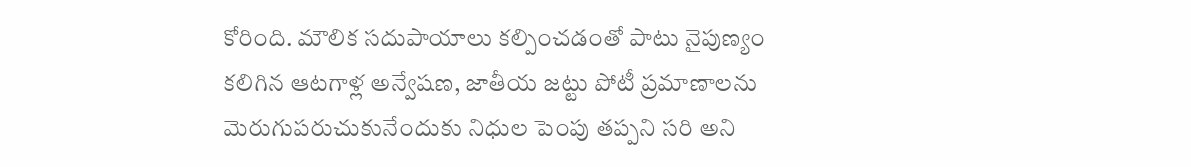కోరింది. మౌలిక సదుపాయాలు క‌ల్పించ‌డంతో పాటు నైపుణ్యం క‌లిగిన ఆట‌గాళ్ల అన్వేష‌ణ, జాతీయ జ‌ట్టు పోటీ ప్ర‌మాణాల‌ను మెరుగుప‌రుచుకునేందుకు నిధుల పెంపు త‌ప్ప‌ని స‌రి అని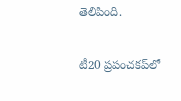తెలిపింది.

టీ20 ప్రపంచకప్‌లో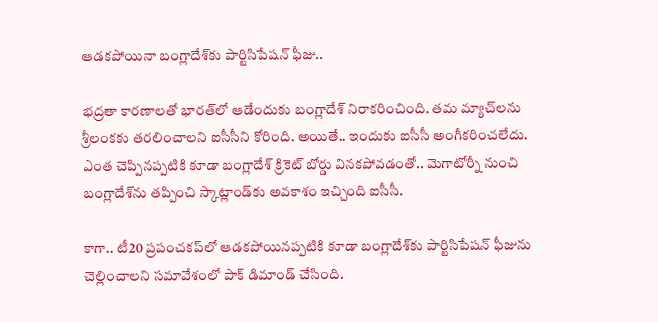ఆడ‌క‌పోయినా బంగ్లాదేశ్‌కు పార్టిసిపేషన్ ఫీజు..

భ‌ద్రతా కార‌ణాల‌తో భార‌త్‌లో ఆడేందుకు బంగ్లాదేశ్ నిరాక‌రించింది. త‌మ మ్యాచ్‌ల‌ను శ్రీలంక‌కు త‌ర‌లించాల‌ని ఐసీసీని కోరింది. అయితే.. ఇందుకు ఐసీసీ అంగీక‌రించ‌లేదు. ఎంత చెప్పిన‌ప్ప‌టికి కూడా బంగ్లాదేశ్ క్రికెట్ బోర్డు విన‌క‌పోవ‌డంతో.. మెగాటోర్నీ నుంచి బంగ్లాదేశ్‌ను త‌ప్పించి స్కాట్లాండ్‌కు అవ‌కాశం ఇచ్చింది ఐసీసీ.

కాగా.. టీ20 ప్ర‌పంచ‌క‌ప్‌లో ఆడ‌క‌పోయిన‌ప్ప‌టికి కూడా బంగ్లాదేశ్‌కు పార్టిసిపేష‌న్ ఫీజును చెల్లించాల‌ని స‌మావేశంలో పాక్ డిమాండ్ చేసింది.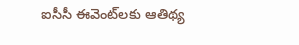ఐసీసీ ఈవెంట్‌ల‌కు ఆతిథ్య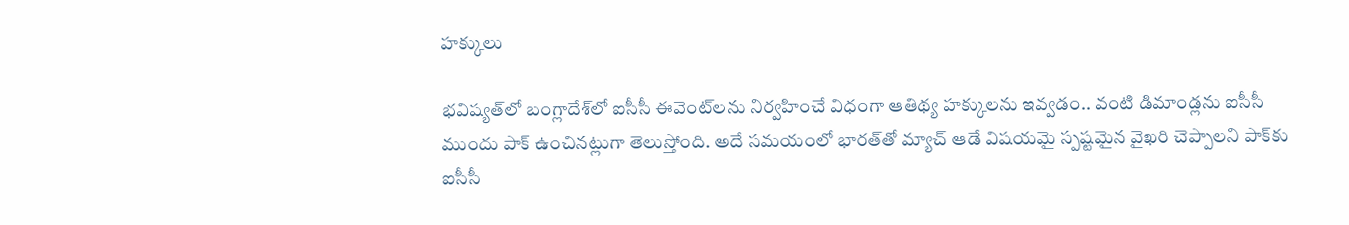హక్కులు

భవిష్యత్‌లో బంగ్లాదేశ్‌లో ఐసీసీ ఈవెంట్‌ల‌ను నిర్వ‌హించే విధంగా ఆతిథ్య హ‌క్కుల‌ను ఇవ్వ‌డం.. వంటి డిమాండ్ల‌ను ఐసీసీ ముందు పాక్ ఉంచిన‌ట్లుగా తెలుస్తోంది. అదే స‌మ‌యంలో భార‌త్‌తో మ్యాచ్ ఆడే విష‌యమై స్ప‌ష్ట‌మైన వైఖ‌రి చెప్పాల‌ని పాక్‌కు ఐసీసీ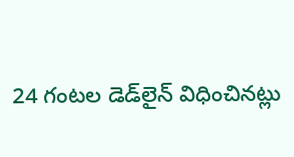24 గంట‌ల డెడ్‌లైన్ విధించిన‌ట్లు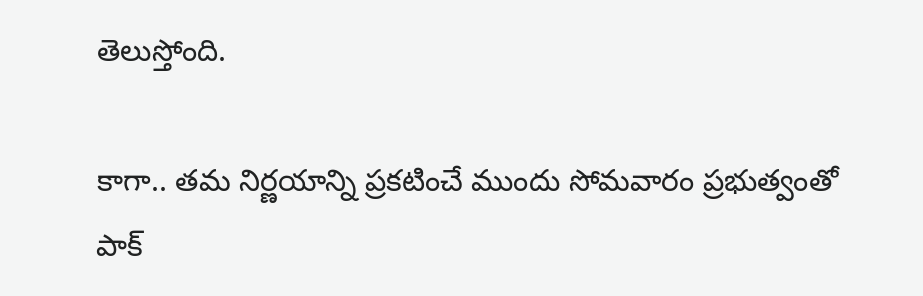తెలుస్తోంది.

కాగా.. త‌మ నిర్ణ‌యాన్ని ప్ర‌క‌టించే ముందు సోమ‌వారం ప్ర‌భుత్వంతో పాక్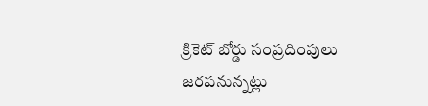క్రికెట్ బోర్డు సంప్ర‌దింపులు జ‌రప‌నున్న‌ట్లు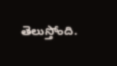తెలుస్తోంది.